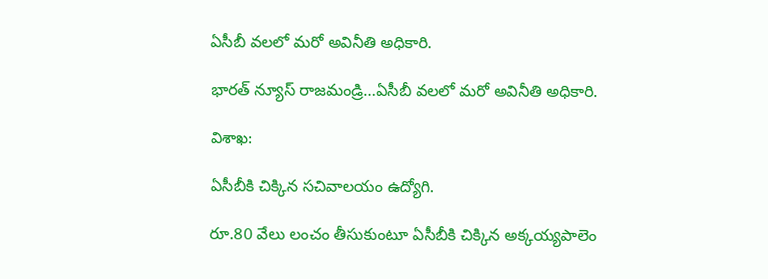ఏసీబీ వలలో మరో అవినీతి అధికారి.

భారత్ న్యూస్ రాజమండ్రి…ఏసీబీ వలలో మరో అవినీతి అధికారి.

విశాఖ:

ఏసీబీకి చిక్కిన సచివాలయం ఉద్యోగి.

రూ.80 వేలు లంచం తీసుకుంటూ ఏసీబీకి చిక్కిన అక్కయ్యపాలెం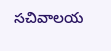సచివాలయ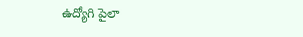ఉద్యోగి పైలా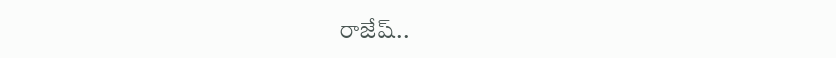రాజేష్..